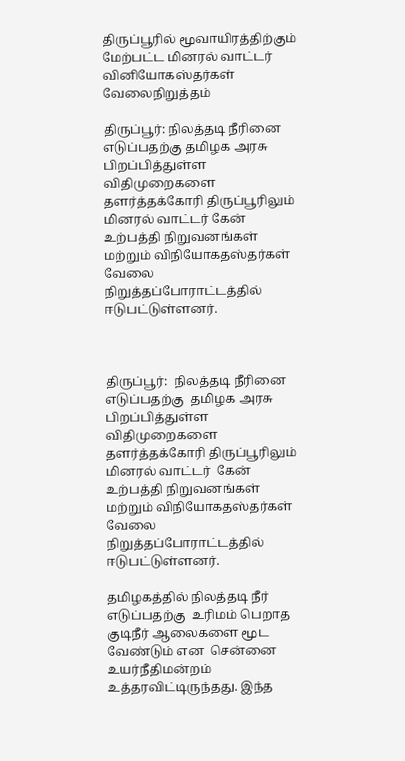திருப்பூரில் மூவாயிரத்திற்கும் மேற்பட்ட மினரல் வாட்டர் வினியோகஸ்தர்கள் வேலைநிறுத்தம்

திருப்பூர்: நிலத்தடி நீரினை எடுப்பதற்கு தமிழக அரசு பிறப்பித்துள்ள விதிமுறைகளை தளர்த்தக்கோரி திருப்பூரிலும் மினரல் வாட்டர் கேன் உற்பத்தி நிறுவனங்கள் மற்றும் விநியோகதஸ்தர்கள் வேலை நிறுத்தப்போராட்டத்தில் ஈடுபட்டுள்ளனர்.



திருப்பூர்:  நிலத்தடி நீரினை எடுப்பதற்கு  தமிழக அரசு பிறப்பித்துள்ள விதிமுறைகளை தளர்த்தக்கோரி திருப்பூரிலும் மினரல் வாட்டர்  கேன் உற்பத்தி நிறுவனங்கள் மற்றும் விநியோகதஸ்தர்கள் வேலை நிறுத்தப்போராட்டத்தில் ஈடுபட்டுள்ளனர்.

தமிழகத்தில் நிலத்தடி நீர் எடுப்பதற்கு  உரிமம் பெறாத குடிநீர் ஆலைகளை மூட வேண்டும் என  சென்னை உயர்நீதிமன்றம் உத்தரவிட்டிருந்தது. இந்த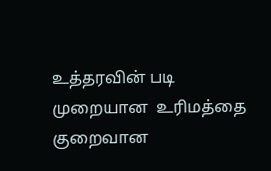உத்தரவின் படி  முறையான  உரிமத்தை குறைவான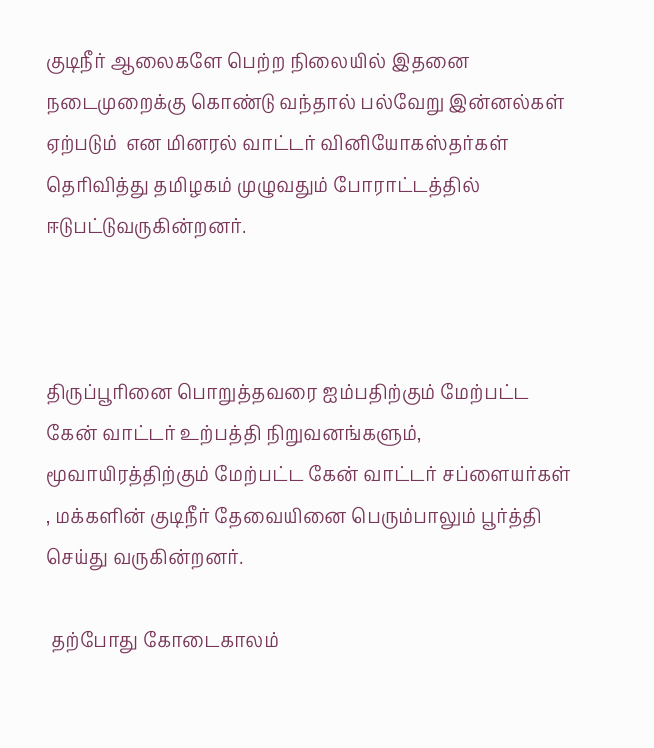குடிநீர் ஆலைகளே பெற்ற நிலையில் இதனை நடைமுறைக்கு கொண்டு வந்தால் பல்வேறு இன்னல்கள் ஏற்படும்  என மினரல் வாட்டர் வினியோகஸ்தர்கள் தெரிவித்து தமிழகம் முழுவதும் போராட்டத்தில் ஈடுபட்டுவருகின்றனர்.



திருப்பூரினை பொறுத்தவரை ஐம்பதிற்கும் மேற்பட்ட கேன் வாட்டர் உற்பத்தி நிறுவனங்களும், மூவாயிரத்திற்கும் மேற்பட்ட கேன் வாட்டர் சப்ளையர்கள் , மக்களின் குடிநீர் தேவையினை பெரும்பாலும் பூர்த்தி செய்து வருகின்றனர்.

 தற்போது கோடைகாலம்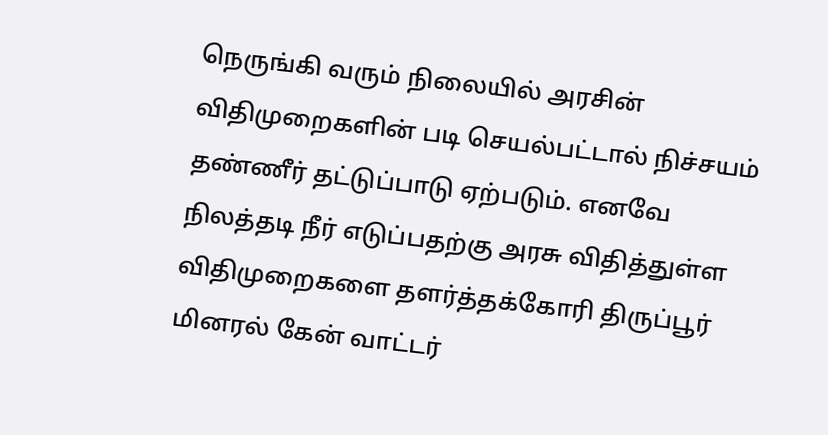நெருங்கி வரும் நிலையில் அரசின் விதிமுறைகளின் படி செயல்பட்டால் நிச்சயம் தண்ணீர் தட்டுப்பாடு ஏற்படும். எனவே நிலத்தடி நீர் எடுப்பதற்கு அரசு விதித்துள்ள விதிமுறைகளை தளர்த்தக்கோரி திருப்பூர்  மினரல் கேன் வாட்டர்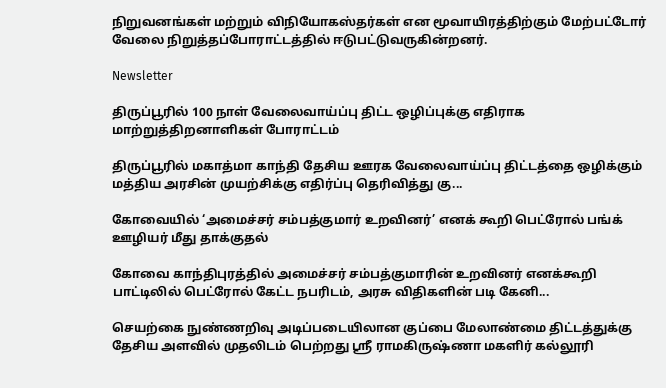நிறுவனங்கள் மற்றும் விநியோகஸ்தர்கள் என மூவாயிரத்திற்கும் மேற்பட்டோர் வேலை நிறுத்தப்போராட்டத்தில் ஈடுபட்டுவருகின்றனர்.

Newsletter

திருப்பூரில் 100 நாள் வேலைவாய்ப்பு திட்ட ஒழிப்புக்கு எதிராக மாற்றுத்திறனாளிகள் போராட்டம்

திருப்பூரில் மகாத்மா காந்தி தேசிய ஊரக வேலைவாய்ப்பு திட்டத்தை ஒழிக்கும் மத்திய அரசின் முயற்சிக்கு எதிர்ப்பு தெரிவித்து கு...

கோவையில் ‘அமைச்சர் சம்பத்குமார் உறவினர்’ எனக் கூறி பெட்ரோல் பங்க் ஊழியர் மீது தாக்குதல்

கோவை காந்திபுரத்தில் அமைச்சர் சம்பத்குமாரின் உறவினர் எனக்கூறி பாட்டிலில் பெட்ரோல் கேட்ட நபரிடம், அரசு விதிகளின் படி கேனி...

செயற்கை நுண்ணறிவு அடிப்படையிலான குப்பை மேலாண்மை திட்டத்துக்கு தேசிய அளவில் முதலிடம் பெற்றது ஶ்ரீ ராமகிருஷ்ணா மகளிர் கல்லூரி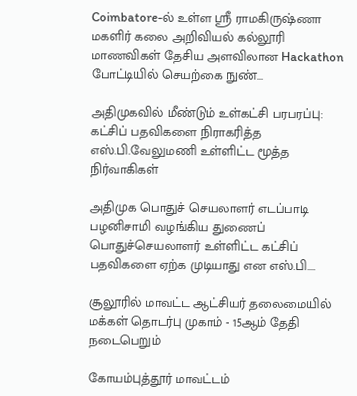Coimbatore-ல் உள்ள ஶ்ரீ ராமகிருஷ்ணா மகளிர் கலை அறிவியல் கல்லூரி மாணவிகள் தேசிய அளவிலான Hackathon போட்டியில் செயற்கை நுண்...

அதிமுகவில் மீண்டும் உள்கட்சி பரபரப்பு: கட்சிப் பதவிகளை நிராகரித்த எஸ்.பி.வேலுமணி உள்ளிட்ட மூத்த நிர்வாகிகள்

அதிமுக பொதுச் செயலாளர் எடப்பாடி பழனிசாமி வழங்கிய துணைப் பொதுச்செயலாளர் உள்ளிட்ட கட்சிப் பதவிகளை ஏற்க முடியாது என எஸ்.பி....

சூலூரில் மாவட்ட ஆட்சியர் தலைமையில் மக்கள் தொடர்பு முகாம் - 15ஆம் தேதி நடைபெறும்

கோயம்புத்தூர் மாவட்டம்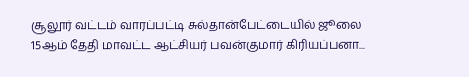சூலூர் வட்டம் வாரப்பட்டி சுல்தான்பேட்டையில் ஜூலை 15ஆம் தேதி மாவட்ட ஆட்சியர் பவன்குமார் கிரியப்பனா...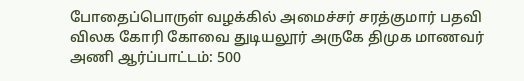போதைப்பொருள் வழக்கில் அமைச்சர் சரத்குமார் பதவி விலக கோரி கோவை துடியலூர் அருகே திமுக மாணவர் அணி ஆர்ப்பாட்டம்: 500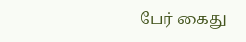பேர் கைது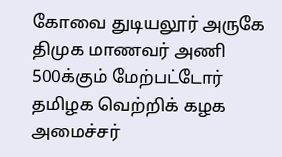கோவை துடியலூர் அருகே திமுக மாணவர் அணி 500க்கும் மேற்பட்டோர் தமிழக வெற்றிக் கழக அமைச்சர்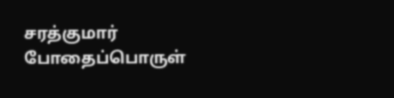சரத்குமார் போதைப்பொருள்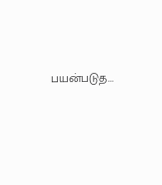பயன்படுத...